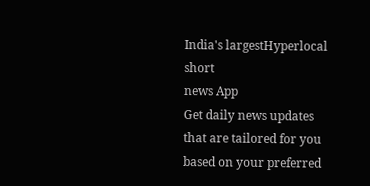India's largestHyperlocal short
news App
Get daily news updates that are tailored for you based on your preferred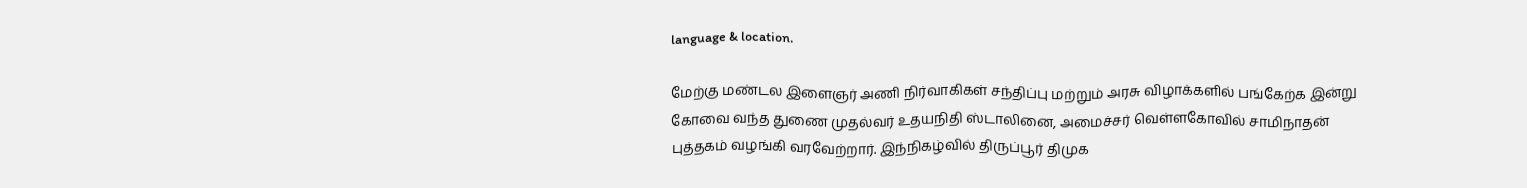language & location.

மேற்கு மண்டல இளைஞர் அணி நிர்வாகிகள் சந்திப்பு மற்றும் அரசு விழாக்களில் பங்கேற்க இன்று கோவை வந்த துணை முதல்வர் உதயநிதி ஸ்டாலினை, அமைச்சர் வெள்ளகோவில் சாமிநாதன் புத்தகம் வழங்கி வரவேற்றார். இந்நிகழ்வில் திருப்பூர் திமுக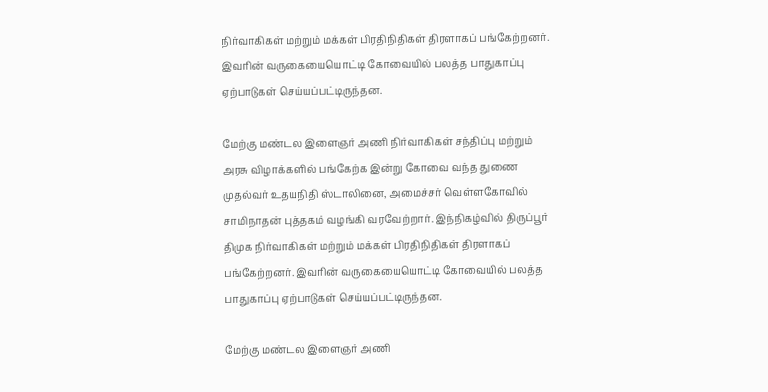நிர்வாகிகள் மற்றும் மக்கள் பிரதிநிதிகள் திரளாகப் பங்கேற்றனர். இவரின் வருகையையொட்டி கோவையில் பலத்த பாதுகாப்பு ஏற்பாடுகள் செய்யப்பட்டிருந்தன.

மேற்கு மண்டல இளைஞர் அணி நிர்வாகிகள் சந்திப்பு மற்றும் அரசு விழாக்களில் பங்கேற்க இன்று கோவை வந்த துணை முதல்வர் உதயநிதி ஸ்டாலினை, அமைச்சர் வெள்ளகோவில் சாமிநாதன் புத்தகம் வழங்கி வரவேற்றார். இந்நிகழ்வில் திருப்பூர் திமுக நிர்வாகிகள் மற்றும் மக்கள் பிரதிநிதிகள் திரளாகப் பங்கேற்றனர். இவரின் வருகையையொட்டி கோவையில் பலத்த பாதுகாப்பு ஏற்பாடுகள் செய்யப்பட்டிருந்தன.

மேற்கு மண்டல இளைஞர் அணி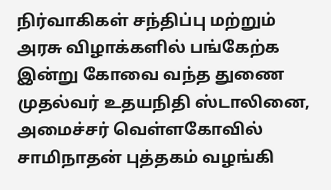நிர்வாகிகள் சந்திப்பு மற்றும் அரசு விழாக்களில் பங்கேற்க இன்று கோவை வந்த துணை முதல்வர் உதயநிதி ஸ்டாலினை, அமைச்சர் வெள்ளகோவில் சாமிநாதன் புத்தகம் வழங்கி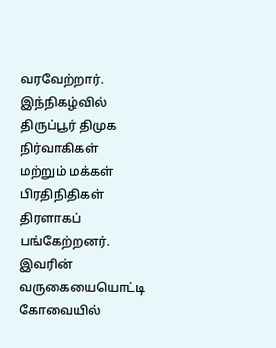வரவேற்றார். இந்நிகழ்வில் திருப்பூர் திமுக நிர்வாகிகள் மற்றும் மக்கள் பிரதிநிதிகள் திரளாகப் பங்கேற்றனர். இவரின் வருகையையொட்டி கோவையில்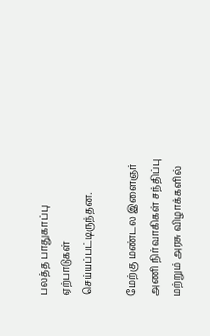பலத்த பாதுகாப்பு ஏற்பாடுகள் செய்யப்பட்டிருந்தன.

மேற்கு மண்டல இளைஞர் அணி நிர்வாகிகள் சந்திப்பு மற்றும் அரசு விழாக்களில்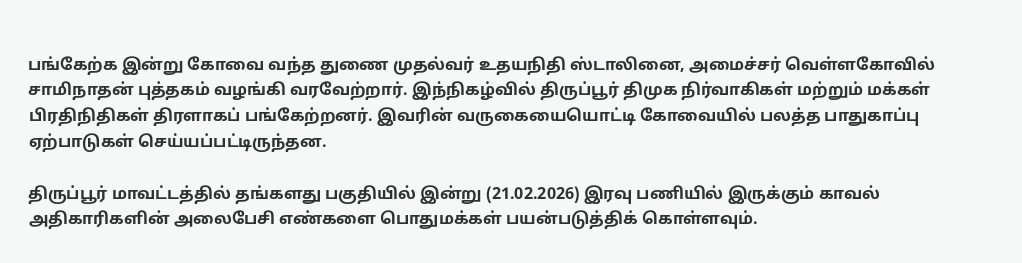பங்கேற்க இன்று கோவை வந்த துணை முதல்வர் உதயநிதி ஸ்டாலினை, அமைச்சர் வெள்ளகோவில் சாமிநாதன் புத்தகம் வழங்கி வரவேற்றார். இந்நிகழ்வில் திருப்பூர் திமுக நிர்வாகிகள் மற்றும் மக்கள் பிரதிநிதிகள் திரளாகப் பங்கேற்றனர். இவரின் வருகையையொட்டி கோவையில் பலத்த பாதுகாப்பு ஏற்பாடுகள் செய்யப்பட்டிருந்தன.

திருப்பூர் மாவட்டத்தில் தங்களது பகுதியில் இன்று (21.02.2026) இரவு பணியில் இருக்கும் காவல் அதிகாரிகளின் அலைபேசி எண்களை பொதுமக்கள் பயன்படுத்திக் கொள்ளவும்.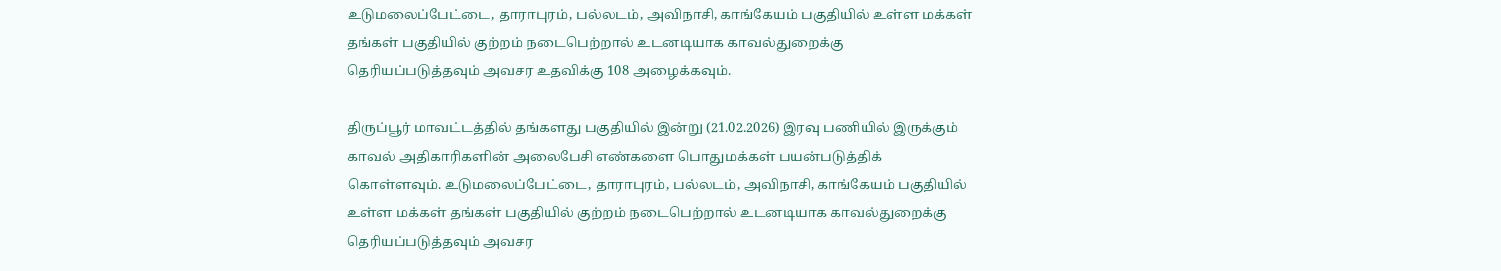உடுமலைப்பேட்டை, தாராபுரம், பல்லடம், அவிநாசி, காங்கேயம் பகுதியில் உள்ள மக்கள் தங்கள் பகுதியில் குற்றம் நடைபெற்றால் உடனடியாக காவல்துறைக்கு தெரியப்படுத்தவும் அவசர உதவிக்கு 108 அழைக்கவும்.

திருப்பூர் மாவட்டத்தில் தங்களது பகுதியில் இன்று (21.02.2026) இரவு பணியில் இருக்கும் காவல் அதிகாரிகளின் அலைபேசி எண்களை பொதுமக்கள் பயன்படுத்திக் கொள்ளவும். உடுமலைப்பேட்டை, தாராபுரம், பல்லடம், அவிநாசி, காங்கேயம் பகுதியில் உள்ள மக்கள் தங்கள் பகுதியில் குற்றம் நடைபெற்றால் உடனடியாக காவல்துறைக்கு தெரியப்படுத்தவும் அவசர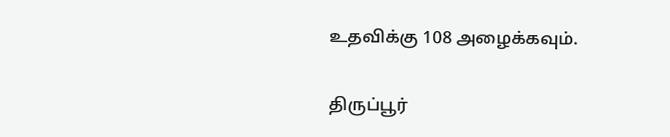உதவிக்கு 108 அழைக்கவும்.

திருப்பூர்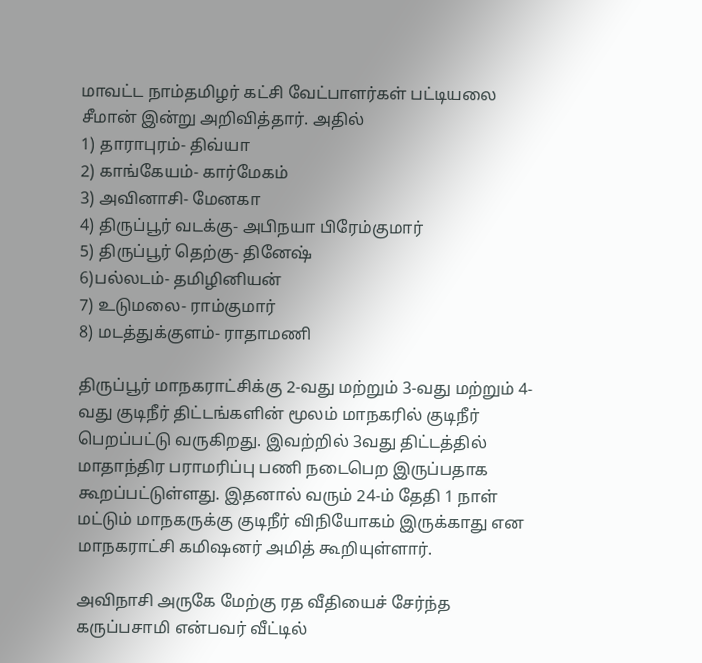மாவட்ட நாம்தமிழர் கட்சி வேட்பாளர்கள் பட்டியலை சீமான் இன்று அறிவித்தார். அதில்
1) தாராபுரம்- திவ்யா
2) காங்கேயம்- கார்மேகம்
3) அவினாசி- மேனகா
4) திருப்பூர் வடக்கு- அபிநயா பிரேம்குமார்
5) திருப்பூர் தெற்கு- தினேஷ்
6)பல்லடம்- தமிழினியன்
7) உடுமலை- ராம்குமார்
8) மடத்துக்குளம்- ராதாமணி

திருப்பூர் மாநகராட்சிக்கு 2-வது மற்றும் 3-வது மற்றும் 4-வது குடிநீர் திட்டங்களின் மூலம் மாநகரில் குடிநீர் பெறப்பட்டு வருகிறது. இவற்றில் 3வது திட்டத்தில் மாதாந்திர பராமரிப்பு பணி நடைபெற இருப்பதாக கூறப்பட்டுள்ளது. இதனால் வரும் 24-ம் தேதி 1 நாள் மட்டும் மாநகருக்கு குடிநீர் விநியோகம் இருக்காது என மாநகராட்சி கமிஷனர் அமித் கூறியுள்ளார்.

அவிநாசி அருகே மேற்கு ரத வீதியைச் சேர்ந்த கருப்பசாமி என்பவர் வீட்டில்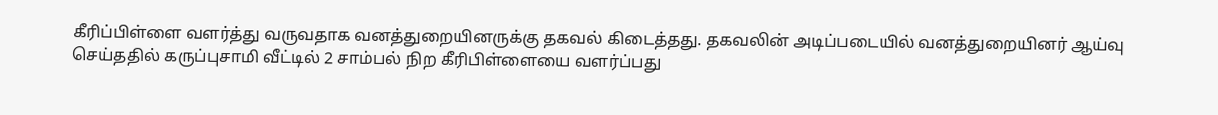கீரிப்பிள்ளை வளர்த்து வருவதாக வனத்துறையினருக்கு தகவல் கிடைத்தது. தகவலின் அடிப்படையில் வனத்துறையினர் ஆய்வு செய்ததில் கருப்புசாமி வீட்டில் 2 சாம்பல் நிற கீரிபிள்ளையை வளர்ப்பது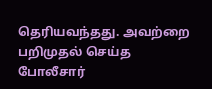தெரியவந்தது. அவற்றை பறிமுதல் செய்த போலீசார்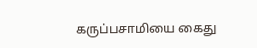கருப்பசாமியை கைது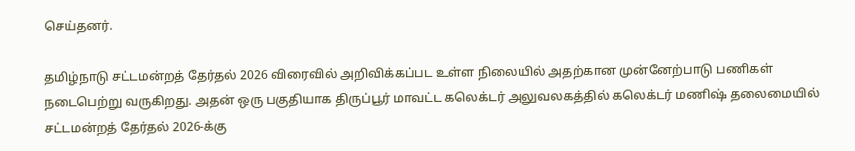செய்தனர்.

தமிழ்நாடு சட்டமன்றத் தேர்தல் 2026 விரைவில் அறிவிக்கப்பட உள்ள நிலையில் அதற்கான முன்னேற்பாடு பணிகள் நடைபெற்று வருகிறது. அதன் ஒரு பகுதியாக திருப்பூர் மாவட்ட கலெக்டர் அலுவலகத்தில் கலெக்டர் மணிஷ் தலைமையில் சட்டமன்றத் தேர்தல் 2026-க்கு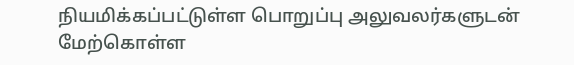நியமிக்கப்பட்டுள்ள பொறுப்பு அலுவலர்களுடன் மேற்கொள்ள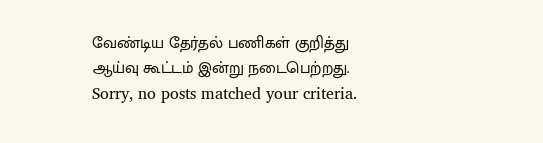வேண்டிய தேர்தல் பணிகள் குறித்து ஆய்வு கூட்டம் இன்று நடைபெற்றது.
Sorry, no posts matched your criteria.